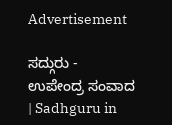Advertisement

ಸದ್ಗುರು - ಉಪೇಂದ್ರ ಸಂವಾದ | Sadhguru in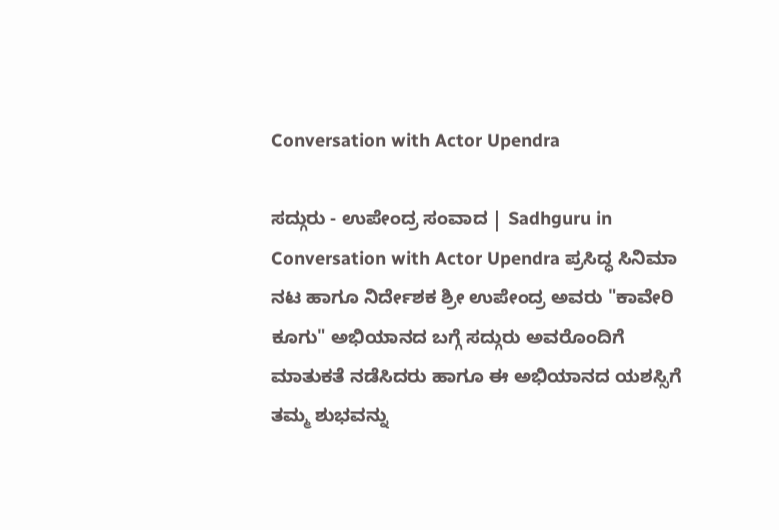Conversation with Actor Upendra

ಸದ್ಗುರು - ಉಪೇಂದ್ರ ಸಂವಾದ | Sadhguru in Conversation with Actor Upendra ಪ್ರಸಿದ್ಧ ಸಿನಿಮಾ ನಟ ಹಾಗೂ ನಿರ್ದೇಶಕ ಶ್ರೀ ಉಪೇಂದ್ರ ಅವರು "ಕಾವೇರಿ ಕೂಗು" ಅಭಿಯಾನದ ಬಗ್ಗೆ ಸದ್ಗುರು ಅವರೊಂದಿಗೆ ಮಾತುಕತೆ ನಡೆಸಿದರು ಹಾಗೂ ಈ ಅಭಿಯಾನದ ಯಶಸ್ಸಿಗೆ ತಮ್ಮ ಶುಭವನ್ನು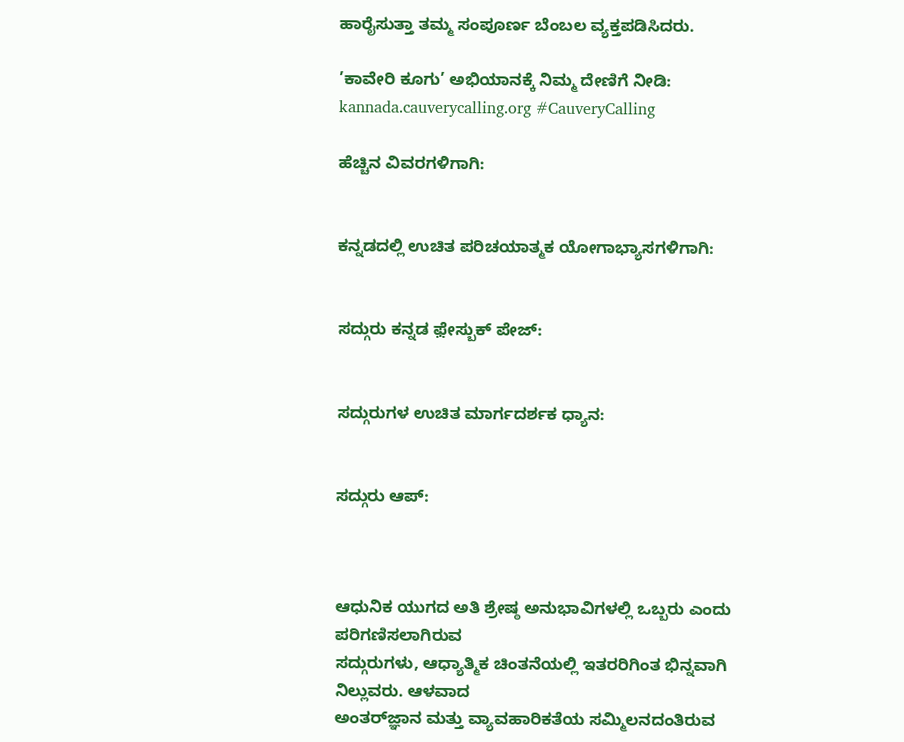ಹಾರೈಸುತ್ತಾ ತಮ್ಮ ಸಂಪೂರ್ಣ ಬೆಂಬಲ ವ್ಯಕ್ತಪಡಿಸಿದರು.

’ಕಾವೇರಿ ಕೂಗು’ ಅಭಿಯಾನಕ್ಕೆ ನಿಮ್ಮ ದೇಣಿಗೆ ನೀಡಿ: kannada.cauverycalling.org #CauveryCalling

ಹೆಚ್ಚಿನ ವಿವರಗಳಿಗಾಗಿ:


ಕನ್ನಡದಲ್ಲಿ ಉಚಿತ ಪರಿಚಯಾತ್ಮಕ ಯೋಗಾಭ್ಯಾಸಗಳಿಗಾಗಿ:


ಸದ್ಗುರು ಕನ್ನಡ ಫ಼ೇಸ್ಬುಕ್ ಪೇಜ್:


ಸದ್ಗುರುಗಳ ಉಚಿತ ಮಾರ್ಗದರ್ಶಕ ಧ್ಯಾನ:


ಸದ್ಗುರು ಆಪ್:



ಆಧುನಿಕ ಯುಗದ ಅತಿ ಶ್ರೇಷ್ಠ ಅನುಭಾವಿಗಳಲ್ಲಿ ಒಬ್ಬರು ಎಂದು ಪರಿಗಣಿಸಲಾಗಿರುವ
ಸದ್ಗುರುಗಳು, ಆಧ್ಯಾತ್ಮಿಕ ಚಿಂತನೆಯಲ್ಲಿ ಇತರರಿಗಿಂತ ಭಿನ್ನವಾಗಿ ನಿಲ್ಲುವರು. ಆಳವಾದ
ಅಂತರ್‌ಜ್ಞಾನ ಮತ್ತು ವ್ಯಾವಹಾರಿಕತೆಯ ಸಮ್ಮಿಲನದಂತಿರುವ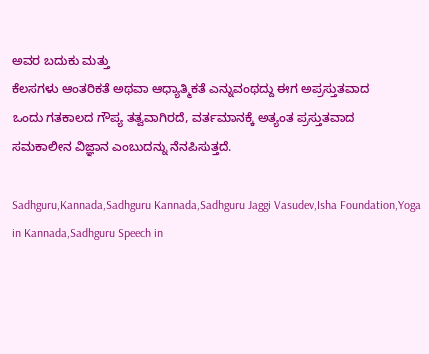ಅವರ ಬದುಕು ಮತ್ತು
ಕೆಲಸಗಳು ಆಂತರಿಕತೆ ಅಥವಾ ಆಧ್ಯಾತ್ಮಿಕತೆ ಎನ್ನುವಂಥದ್ದು ಈಗ ಅಪ್ರಸ್ತುತವಾದ
ಒಂದು ಗತಕಾಲದ ಗೌಪ್ಯ ತತ್ವವಾಗಿರದೆ, ವರ್ತಮಾನಕ್ಕೆ ಅತ್ಯಂತ ಪ್ರಸ್ತುತವಾದ
ಸಮಕಾಲೀನ ವಿಜ್ಞಾನ ಎಂಬುದನ್ನು ನೆನಪಿಸುತ್ತದೆ.

Sadhguru,Kannada,Sadhguru Kannada,Sadhguru Jaggi Vasudev,Isha Foundation,Yoga in Kannada,Sadhguru Speech in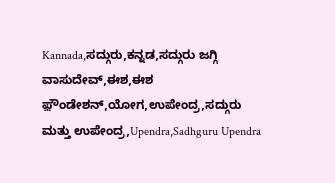Kannada,ಸದ್ಗುರು,ಕನ್ನಡ,ಸದ್ಗುರು ಜಗ್ಗಿ ವಾಸುದೇವ್,ಈಶ,ಈಶ ಫ಼ೌಂಡೇಶನ್,ಯೋಗ,ಉಪೇಂದ್ರ,ಸದ್ಗುರು ಮತ್ತು ಉಪೇಂದ್ರ,Upendra,Sadhguru Upendra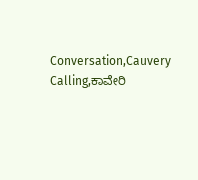Conversation,Cauvery Calling,ಕಾವೇರಿ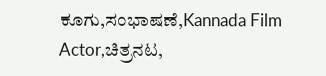ಕೂಗು,ಸಂಭಾಷಣೆ,Kannada Film Actor,ಚಿತ್ರನಟ,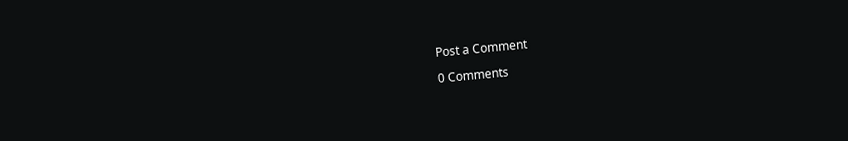Post a Comment

0 Comments